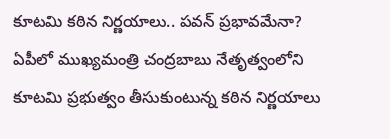కూటమి కఠిన నిర్ణయాలు.. పవన్ ప్రభావమేనా?
ఏపీలో ముఖ్యమంత్రి చంద్రబాబు నేతృత్వంలోని కూటమి ప్రభుత్వం తీసుకుంటున్న కఠిన నిర్ణయాలు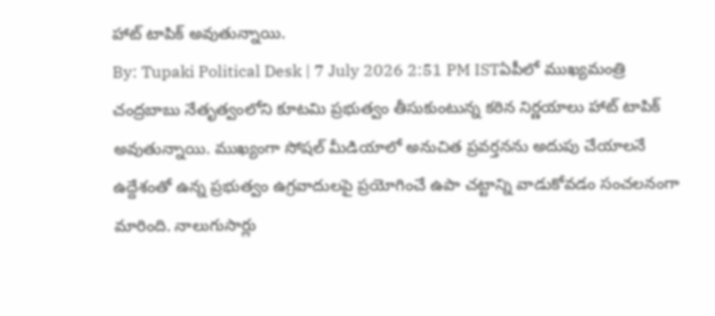హాట్ టాపిక్ అవుతున్నాయి.
By: Tupaki Political Desk | 7 July 2026 2:51 PM ISTఏపీలో ముఖ్యమంత్రి చంద్రబాబు నేతృత్వంలోని కూటమి ప్రభుత్వం తీసుకుంటున్న కఠిన నిర్ణయాలు హాట్ టాపిక్ అవుతున్నాయి. ముఖ్యంగా సోషల్ మీడియాలో అనుచిత ప్రవర్తనను అదుపు చేయాలనే ఉద్దేశంతో ఉన్న ప్రభుత్వం ఉగ్రవాదులపై ప్రయోగించే ఉపా చట్టాన్ని వాడుకోవడం సంచలనంగా మారింది. నాలుగుసార్లు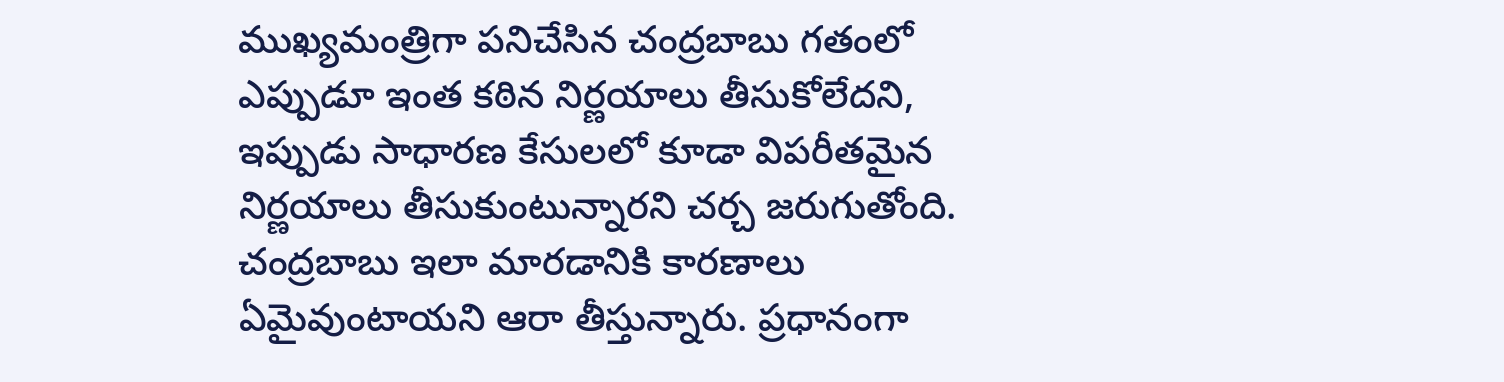ముఖ్యమంత్రిగా పనిచేసిన చంద్రబాబు గతంలో ఎప్పుడూ ఇంత కఠిన నిర్ణయాలు తీసుకోలేదని, ఇప్పుడు సాధారణ కేసులలో కూడా విపరీతమైన నిర్ణయాలు తీసుకుంటున్నారని చర్చ జరుగుతోంది. చంద్రబాబు ఇలా మారడానికి కారణాలు ఏమైవుంటాయని ఆరా తీస్తున్నారు. ప్రధానంగా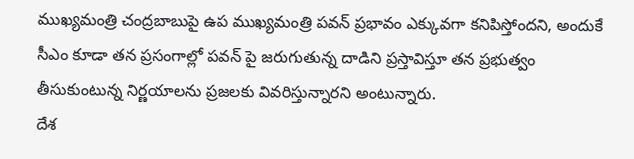ముఖ్యమంత్రి చంద్రబాబుపై ఉప ముఖ్యమంత్రి పవన్ ప్రభావం ఎక్కువగా కనిపిస్తోందని, అందుకే సీఎం కూడా తన ప్రసంగాల్లో పవన్ పై జరుగుతున్న దాడిని ప్రస్తావిస్తూ తన ప్రభుత్వం తీసుకుంటున్న నిర్ణయాలను ప్రజలకు వివరిస్తున్నారని అంటున్నారు.
దేశ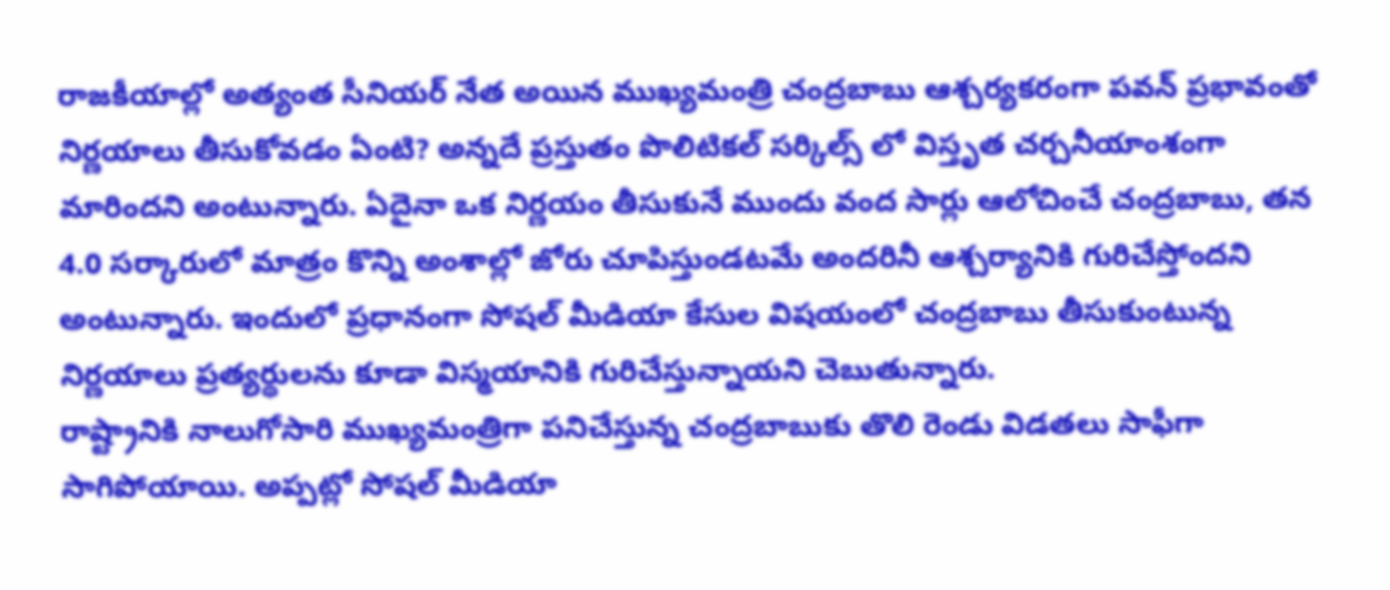రాజకీయాల్లో అత్యంత సీనియర్ నేత అయిన ముఖ్యమంత్రి చంద్రబాబు ఆశ్చర్యకరంగా పవన్ ప్రభావంతో నిర్ణయాలు తీసుకోవడం ఏంటి? అన్నదే ప్రస్తుతం పొలిటికల్ సర్కిల్స్ లో విస్తృత చర్చనీయాంశంగా మారిందని అంటున్నారు. ఏదైనా ఒక నిర్ణయం తీసుకునే ముందు వంద సార్లు ఆలోచించే చంద్రబాబు, తన 4.0 సర్కారులో మాత్రం కొన్ని అంశాల్లో జోరు చూపిస్తుండటమే అందరినీ ఆశ్చర్యానికి గురిచేస్తోందని అంటున్నారు. ఇందులో ప్రధానంగా సోషల్ మీడియా కేసుల విషయంలో చంద్రబాబు తీసుకుంటున్న నిర్ణయాలు ప్రత్యర్థులను కూడా విస్మయానికి గురిచేస్తున్నాయని చెబుతున్నారు.
రాష్ట్రానికి నాలుగోసారి ముఖ్యమంత్రిగా పనిచేస్తున్న చంద్రబాబుకు తొలి రెండు విడతలు సాఫీగా సాగిపోయాయి. అప్పట్లో సోషల్ మీడియా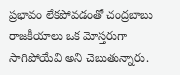ప్రభావం లేకపోవడంతో చంద్రబాబు రాజకీయాలు ఒక మోస్తరుగా సాగిపోయేవి అని చెబుతున్నారు.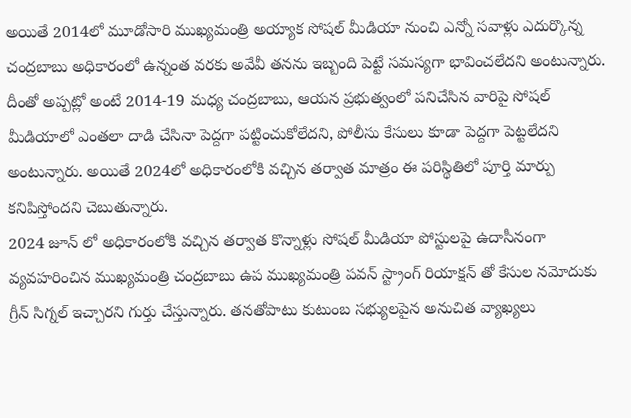అయితే 2014లో మూడోసారి ముఖ్యమంత్రి అయ్యాక సోషల్ మీడియా నుంచి ఎన్నో సవాళ్లు ఎదుర్కొన్న చంద్రబాబు అధికారంలో ఉన్నంత వరకు అవేవీ తనను ఇబ్బంది పెట్టే సమస్యగా భావించలేదని అంటున్నారు. దీంతో అప్పట్లో అంటే 2014-19 మధ్య చంద్రబాబు, ఆయన ప్రభుత్వంలో పనిచేసిన వారిపై సోషల్ మీడియాలో ఎంతలా దాడి చేసినా పెద్దగా పట్టించుకోలేదని, పోలీసు కేసులు కూడా పెద్దగా పెట్టలేదని అంటున్నారు. అయితే 2024లో అధికారంలోకి వచ్చిన తర్వాత మాత్రం ఈ పరిస్థితిలో పూర్తి మార్పు కనిపిస్తోందని చెబుతున్నారు.
2024 జూన్ లో అధికారంలోకి వచ్చిన తర్వాత కొన్నాళ్లు సోషల్ మీడియా పోస్టులపై ఉదాసీనంగా వ్యవహరించిన ముఖ్యమంత్రి చంద్రబాబు ఉప ముఖ్యమంత్రి పవన్ స్ట్రాంగ్ రియాక్షన్ తో కేసుల నమోదుకు గ్రీన్ సిగ్నల్ ఇచ్చారని గుర్తు చేస్తున్నారు. తనతోపాటు కుటుంబ సభ్యులపైన అనుచిత వ్యాఖ్యలు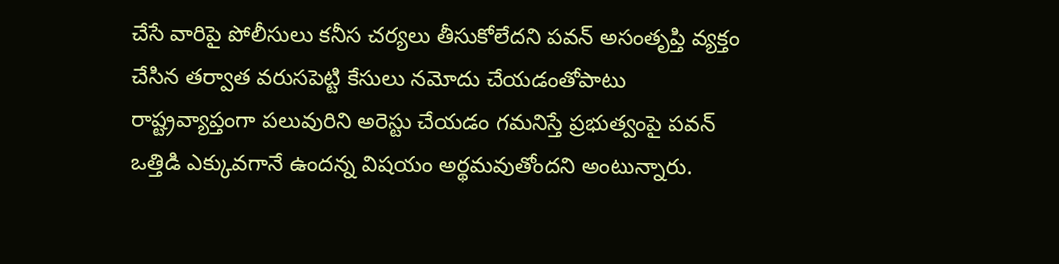చేసే వారిపై పోలీసులు కనీస చర్యలు తీసుకోలేదని పవన్ అసంతృప్తి వ్యక్తం చేసిన తర్వాత వరుసపెట్టి కేసులు నమోదు చేయడంతోపాటు రాష్ట్రవ్యాప్తంగా పలువురిని అరెస్టు చేయడం గమనిస్తే ప్రభుత్వంపై పవన్ ఒత్తిడి ఎక్కువగానే ఉందన్న విషయం అర్థమవుతోందని అంటున్నారు.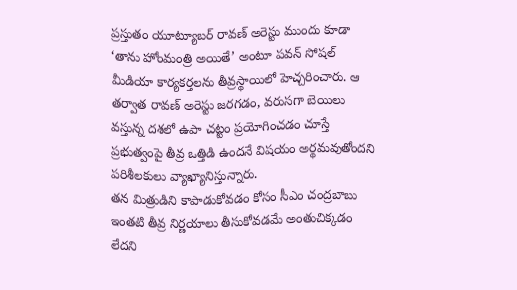ప్రస్తుతం యూట్యూబర్ రావణ్ అరెస్టు ముందు కూడా ‘తాను హోంమంత్రి అయితే’ అంటూ పవన్ సోషల్ మీడియా కార్యకర్తలను తీవ్రస్థాయిలో హెచ్చరించారు. ఆ తర్వాత రావణ్ అరెస్టు జరగడం, వరుసగా బెయిలు వస్తున్న దశలో ఉపా చట్టం ప్రయోగించడం చూస్తే ప్రభుత్వంపై తీవ్ర ఒత్తిడి ఉందనే విషయం అర్థమవుతోందని పరిశీలకులు వ్యాఖ్యానిస్తున్నారు.
తన మిత్రుడిని కాపాడుకోవడం కోసం సీఎం చంద్రబాబు ఇంతటి తీవ్ర నిర్ణయాలు తీసుకోవడమే అంతుచిక్కడం లేదని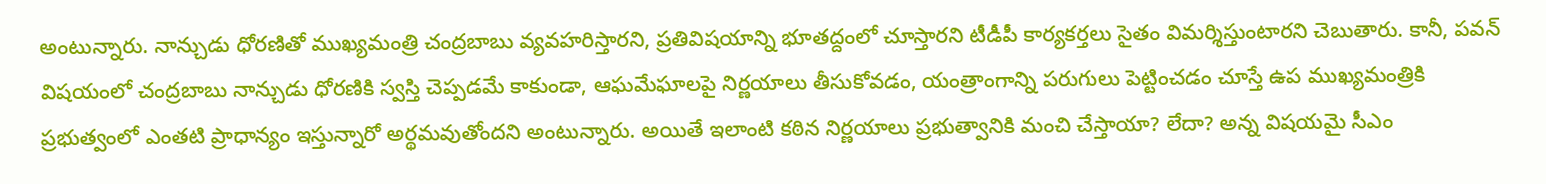అంటున్నారు. నాన్చుడు ధోరణితో ముఖ్యమంత్రి చంద్రబాబు వ్యవహరిస్తారని, ప్రతివిషయాన్ని భూతద్దంలో చూస్తారని టీడీపీ కార్యకర్తలు సైతం విమర్శిస్తుంటారని చెబుతారు. కానీ, పవన్ విషయంలో చంద్రబాబు నాన్చుడు ధోరణికి స్వస్తి చెప్పడమే కాకుండా, ఆఘమేఘాలపై నిర్ణయాలు తీసుకోవడం, యంత్రాంగాన్ని పరుగులు పెట్టించడం చూస్తే ఉప ముఖ్యమంత్రికి ప్రభుత్వంలో ఎంతటి ప్రాధాన్యం ఇస్తున్నారో అర్థమవుతోందని అంటున్నారు. అయితే ఇలాంటి కఠిన నిర్ణయాలు ప్రభుత్వానికి మంచి చేస్తాయా? లేదా? అన్న విషయమై సీఎం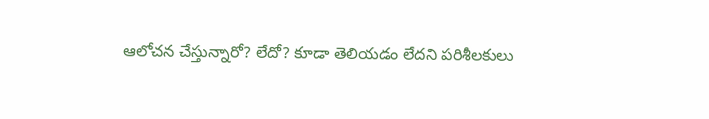ఆలోచన చేస్తున్నారో? లేదో? కూడా తెలియడం లేదని పరిశీలకులు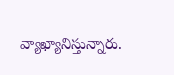వ్యాఖ్యానిస్తున్నారు.